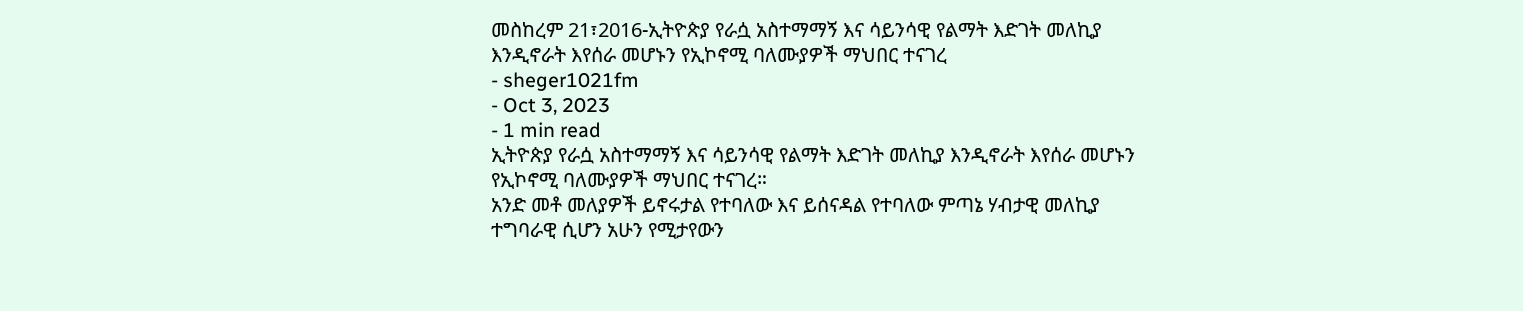መስከረም 21፣2016-ኢትዮጵያ የራሷ አስተማማኝ እና ሳይንሳዊ የልማት እድገት መለኪያ እንዲኖራት እየሰራ መሆኑን የኢኮኖሚ ባለሙያዎች ማህበር ተናገረ
- sheger1021fm
- Oct 3, 2023
- 1 min read
ኢትዮጵያ የራሷ አስተማማኝ እና ሳይንሳዊ የልማት እድገት መለኪያ እንዲኖራት እየሰራ መሆኑን የኢኮኖሚ ባለሙያዎች ማህበር ተናገረ።
አንድ መቶ መለያዎች ይኖሩታል የተባለው እና ይሰናዳል የተባለው ምጣኔ ሃብታዊ መለኪያ ተግባራዊ ሲሆን አሁን የሚታየውን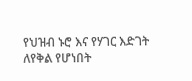የህዝብ ኑሮ እና የሃገር እድገት ለየቅል የሆነበት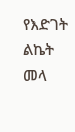የእድገት ልኬት መላ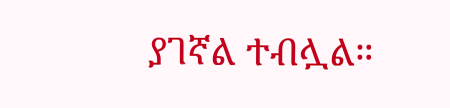ያገኛል ተብሏል።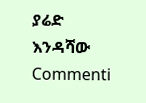ያሬድ እንዳሻው
Commenti